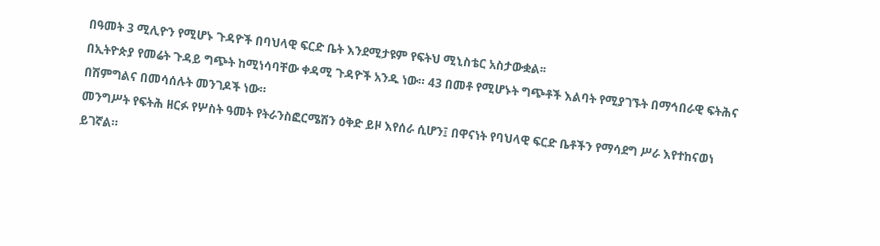በዓመት 3 ሚሊዮን የሚሆኑ ጉዳዮች በባህላዊ ፍርድ ቤት እንደሚታዩም የፍትህ ሚኒስቴር አስታውቋል፡፡
በኢትዮጵያ የመሬት ጉዳይ ግጭት ከሚነሳባቸው ቀዳሚ ጉዳዮች አንዱ ነው። 43 በመቶ የሚሆኑት ግጭቶች እልባት የሚያገኙት በማኅበራዊ ፍትሕና በሽምግልና በመሳሰሉት መንገዶች ነው።
መንግሥት የፍትሕ ዘርፉ የሦስት ዓመት የትራንስፎርሜሽን ዕቅድ ይዞ እየሰራ ሲሆን፤ በዋናነት የባህላዊ ፍርድ ቤቶችን የማሳደግ ሥራ እየተከናወነ ይገኛል።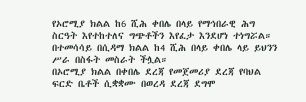የኦሮሚያ ክልል ከ6 ሺሕ ቀበሌ በላይ የማኅበራዊ ሕግ ስርዓት እየተከተለና ግጭቶችን እየፈታ እንደሆነ ተነግሯል። በተመሳሳይ በሲዳማ ክልል ከ4 ሺሕ በላይ ቀበሌ ላይ ይህንን ሥራ በስፋት መስራት ችሏል።
በኦሮሚያ ክልል በቀበሌ ደረጃ የመጀመሪያ ደረጃ የባህል ፍርድ ቤቶች ሲቋቋሙ በወረዳ ደረጃ ደግሞ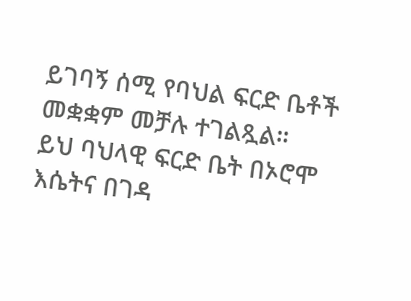ይገባኝ ሰሚ የባህል ፍርድ ቤቶች መቋቋም መቻሉ ተገልጿል።
ይህ ባህላዊ ፍርድ ቤት በኦሮሞ እሴትና በገዳ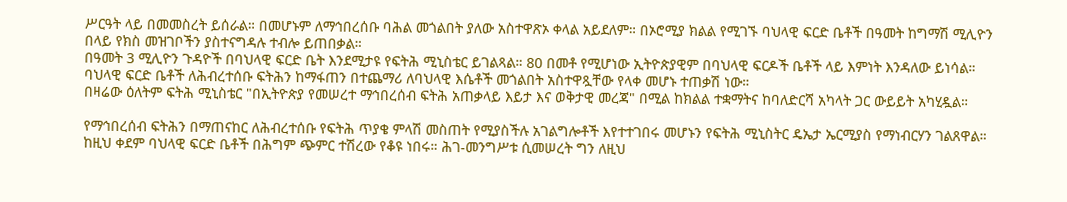ሥርዓት ላይ በመመስረት ይሰራል። በመሆኑም ለማኅበረሰቡ ባሕል መጎልበት ያለው አስተዋጽኦ ቀላል አይደለም። በኦሮሚያ ክልል የሚገኙ ባህላዊ ፍርድ ቤቶች በዓመት ከግማሽ ሚሊዮን በላይ የክስ መዝገቦችን ያስተናግዳሉ ተብሎ ይጠበቃል።
በዓመት 3 ሚሊዮን ጉዳዮች በባህላዊ ፍርድ ቤት እንደሚታዩ የፍትሕ ሚኒስቴር ይገልጻል። 80 በመቶ የሚሆነው ኢትዮጵያዊም በባህላዊ ፍርዶች ቤቶች ላይ እምነት እንዳለው ይነሳል።
ባህላዊ ፍርድ ቤቶች ለሕብረተሰቡ ፍትሕን ከማፋጠን በተጨማሪ ለባህላዊ እሴቶች መጎልበት አስተዋጿቸው የላቀ መሆኑ ተጠቃሽ ነው።
በዛሬው ዕለትም ፍትሕ ሚኒስቴር "በኢትዮጵያ የመሠረተ ማኅበረሰብ ፍትሕ አጠቃላይ እይታ እና ወቅታዊ መረጃ" በሚል ከክልል ተቋማትና ከባለድርሻ አካላት ጋር ውይይት አካሂዷል።

የማኅበረሰብ ፍትሕን በማጠናከር ለሕብረተሰቡ የፍትሕ ጥያቄ ምላሽ መስጠት የሚያስችሉ አገልግሎቶች እየተተገበሩ መሆኑን የፍትሕ ሚኒስትር ዴኤታ ኤርሚያስ የማነብርሃን ገልጸዋል።
ከዚህ ቀደም ባህላዊ ፍርድ ቤቶች በሕግም ጭምር ተሽረው የቆዩ ነበሩ። ሕገ-መንግሥቱ ሲመሠረት ግን ለዚህ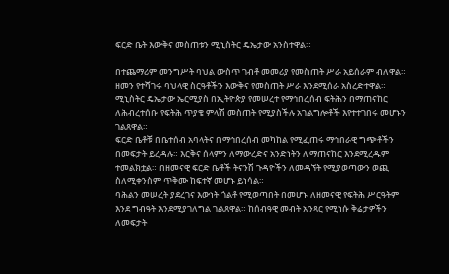ፍርድ ቤት እውቅና መስጠቱን ሚኒስትር ዴኤታው አንስተዋል።

በተጨማሪም መንግሥት ባህል ውስጥ ገብቶ መመሪያ የመስጠት ሥራ አይሰራም ብለዋል። ዘመን የተሻገሩ ባህላዊ ስርዓቶችን እውቅና የመስጠት ሥራ እንደሚሰራ አስረድተዋል።
ሚኒስትር ዴኤታው ኤርሚያስ በኢትዮጵያ የመሠረተ የማኅበረሰብ ፍትሕን በማጠናከር ለሕብረተሰቡ የፍትሕ ጥያቄ ምላሽ መስጠት የሚያስችሉ አገልግሎቶች እየተተገበሩ መሆኑን ገልጸዋል።
ፍርድ ቤቶቹ በቤተሰብ አባላትና በማኅበረሰብ መካከል የሚፈጠሩ ማኅበራዊ ግጭቶችን በመፍታት ይረዳሉ። እርቅና ሰላምን ለማውረድና አንድነትን ለማጠናከር እንደሚረዱም ተመልክቷል። በዘመናዊ ፍርድ ቤቶች ትናንሽ ጉዳዮችን ለመዳኘት የሚያወጣውን ወጪ ስለሚቀንስም ጥቅሙ ከፍተኛ መሆኑ ይነሳል።
ባሕልን መሠረት ያደረገና እውነት ጎልቶ የሚወጣበት በመሆኑ ለዘመናዊ የፍትሕ ሥርዓትም እንደ ግብዓት እንደሚያገለግል ገልጸዋል። ከሰብዓዊ መብት አንጻር የሚነሱ ቅሬታዎችን ለመፍታት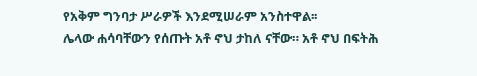የአቅም ግንባታ ሥራዎች እንደሚሠራም አንስተዋል፡፡
ሌላው ሐሳባቸውን የሰጡት አቶ ኖህ ታከለ ናቸው። አቶ ኖህ በፍትሕ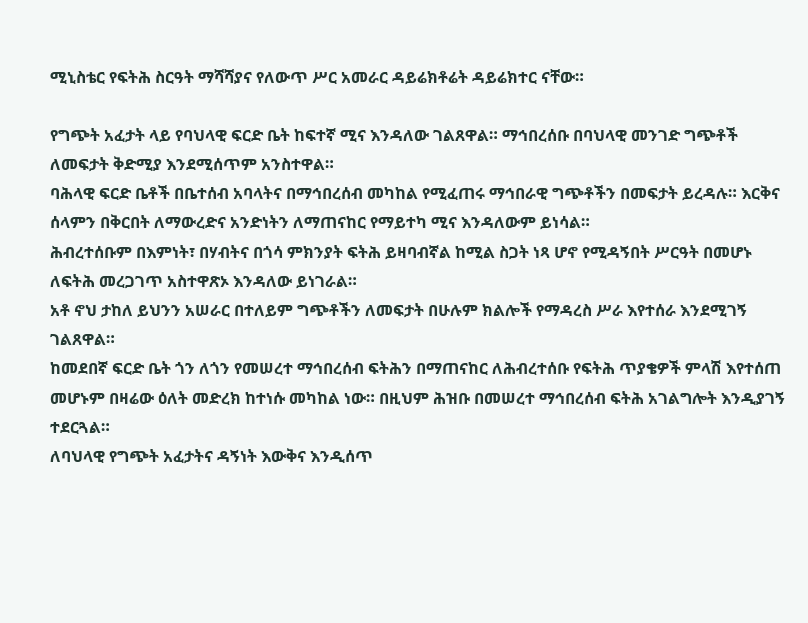ሚኒስቴር የፍትሕ ስርዓት ማሻሻያና የለውጥ ሥር አመራር ዳይሬክቶሬት ዳይሬክተር ናቸው።

የግጭት አፈታት ላይ የባህላዊ ፍርድ ቤት ከፍተኛ ሚና እንዳለው ገልጸዋል። ማኅበረሰቡ በባህላዊ መንገድ ግጭቶች ለመፍታት ቅድሚያ እንደሚሰጥም አንስተዋል።
ባሕላዊ ፍርድ ቤቶች በቤተሰብ አባላትና በማኅበረሰብ መካከል የሚፈጠሩ ማኅበራዊ ግጭቶችን በመፍታት ይረዳሉ። እርቅና ሰላምን በቅርበት ለማውረድና አንድነትን ለማጠናከር የማይተካ ሚና እንዳለውም ይነሳል።
ሕብረተሰቡም በእምነት፣ በሃብትና በጎሳ ምክንያት ፍትሕ ይዛባብኛል ከሚል ስጋት ነጻ ሆኖ የሚዳኝበት ሥርዓት በመሆኑ ለፍትሕ መረጋገጥ አስተዋጽኦ እንዳለው ይነገራል።
አቶ ኖህ ታከለ ይህንን አሠራር በተለይም ግጭቶችን ለመፍታት በሁሉም ክልሎች የማዳረስ ሥራ እየተሰራ እንደሚገኝ ገልጸዋል።
ከመደበኛ ፍርድ ቤት ጎን ለጎን የመሠረተ ማኅበረሰብ ፍትሕን በማጠናከር ለሕብረተሰቡ የፍትሕ ጥያቄዎች ምላሽ እየተሰጠ መሆኑም በዛሬው ዕለት መድረክ ከተነሱ መካከል ነው። በዚህም ሕዝቡ በመሠረተ ማኅበረሰብ ፍትሕ አገልግሎት እንዲያገኝ ተደርጓል።
ለባህላዊ የግጭት አፈታትና ዳኝነት እውቅና እንዲሰጥ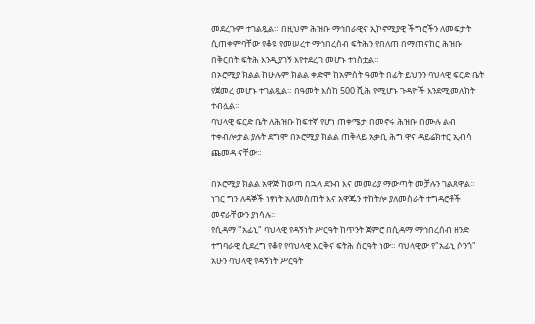መደረጉም ተገልጿል። በዚህም ሕዝቡ ማኅበራዊና ኢኮኖሚያዊ ችግሮችን ለመፍታት ሲጠቀምባቸው የቆዩ የመሠረተ ማኅበረሰብ ፍትሕን የበለጠ በማጠናከር ሕዝቡ በቅርበት ፍትሕ እንዲያገኝ እየተደረገ መሆኑ ተነስቷል።
በኦሮሚያ ክልል ከሁሉም ክልል ቀድሞ ከአምስት ዓመት በፊት ይህንን ባህላዊ ፍርድ ቤት የጀመረ መሆኑ ተገልጿል። በዓመት እስከ 500 ሺሕ የሚሆኑ ጉዳዮች እንደሚመለከት ተብሏል።
ባህላዊ ፍርድ ቤት ለሕዝቡ ከፍተኛ የሆነ ጠቀሜታ በመኖሩ ሕዝቡ በሙሉ ልብ ተቀብሎታል ያሉት ደግሞ በኦሮሚያ ክልል ጠቅላይ አቃቢ ሕግ ዋና ዳይሬክተር ኢብሳ ጨመዳ ናቸው።

በኦሮሚያ ክልል አዋጅ ከወጣ በኋላ ደንብ እና መመሪያ ማውጣት መቻሉን ገልጸዋል። ነገር ግን ለዳኞች ነፃነት አለመስጠት እና አዋጁን ተከትሎ ያለመስራት ተግዳሮቶች መኖራቸውን ያነሳሉ።
የሲዳማ "አፊኒ" ባህላዊ የዳኝነት ሥርዓት ከጥንት ጀምሮ በሲዳማ ማኅበረሰብ ዘንድ ተግባራዊ ሲደረግ የቆየ የባህላዊ እርቅና ፍትሕ ስርዓት ነው። ባህላዊው የ"አፊኒ ሶንጎ" አሁን ባህላዊ የዳኝነት ሥርዓት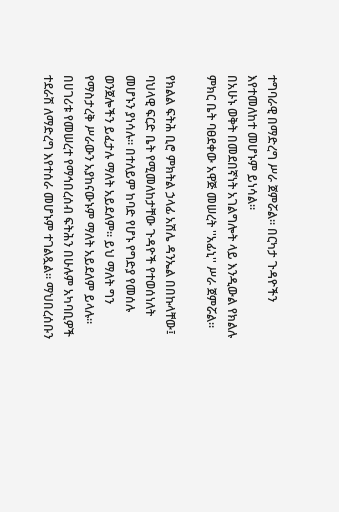ተግባራዊ በማድረግ ሥራ ጀምሯል። በርካታ ጉዳዮችን እየተመለከተ መሆኑም ይነሳል።
በአሁኑ ወቅት በመደበኛነት አገልግሎት ላይ እንዲውል የክልሉ ምክር ቤት ባፀደቀው አዋጅ መሠረት ''አፊኒ'' ሥራ ጀምሯል።

የክልል ፍትሕ ቢሮ ምክትል ኃላፊ አሽሌ ዳንኤል በበኩላቸው፤ ባህላዊ ፍርድ ቤት የሚመለከታቸው ጉዳዮች የተወሰነለት መሆኑን ያነሳሉ። በተለይም ከባድ የሆኑ የግድያ የመሰሉ ወንጀሎችን ይፈታሉ ማለት አይደለም። ይህ ማለት ግን የማስታረቅ ሥራውን አያከናውኑም ማለት አይደለም ይላሉ።
በሀገሪቱ የመሠረተ የማኅበረሰብ ፍትሕን በሁሉም አካባቢዎች ተደራሽ ለማድረግ እየተሰራ መሆኑም ተገልጿል። ማህበረሰቡን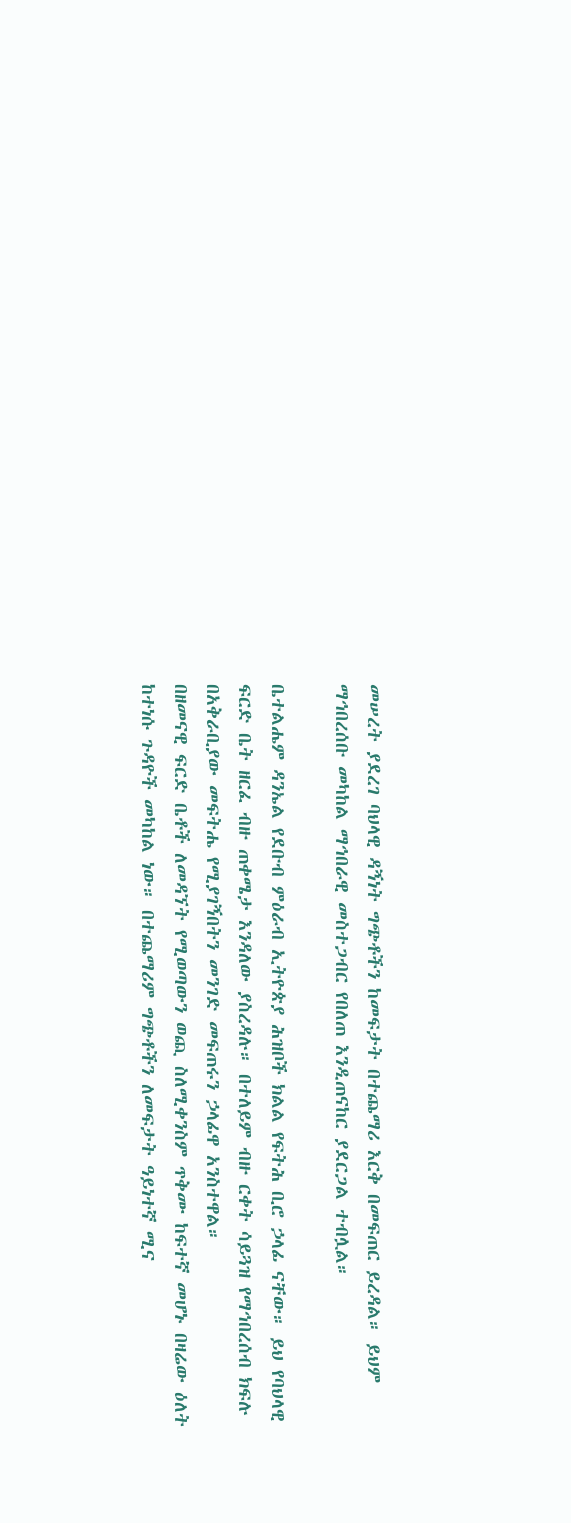መሠረት ያደረገ ባህላዊ ዳኝነት ግጭቶችን ከመፍታት በተጨማሪ እርቅ በመፍጠር ይረዳል። ይህም ማኅበረሰቡ መካከል ማኅበራዊ መስተጋብር የበለጠ እንዲጠናከር ያደርጋል ተብሏል።

ቤተልሔም ዳንኤል የደቡብ ምዕራብ ኢትዮጵያ ሕዝቦች ክልል የፍትሕ ቢሮ ኃላፊ ናቸው። ይህ የባህላዊ ፍርድ ቤት ዘርፈ ብዙ ጠቀሜታ እንዳለው ያስረዳሉ። በተለይም ብዙ ርቀት ሳይጓዝ የማኅበረሰብ ክፍሉ በአቅራቢያው መፍትሔ የሚያገኝበትን መንገድ መፍጠሩን ኃላፊዋ አንስተዋል።
በዘመናዊ ፍርድ ቤቶች ለመዳኘት የሚወጣውን ወጪ ስለሚቀንስም ጥቅሙ ከፍተኛ መሆኑ በዛሬው ዕለት ከተነሱ ጉዳዮች መካከል ነው። በተጨማሪም ግጭቶችን ለመፍታት ዓይነተኛ ሚና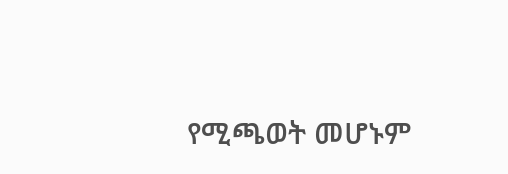የሚጫወት መሆኑም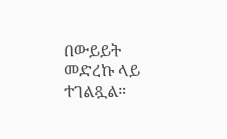በውይይት መድረኩ ላይ ተገልጿል።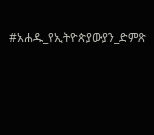#አሐዱ_የኢትዮጵያውያን_ድምጽ